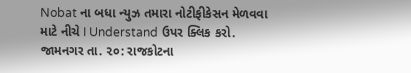Nobat ના બધા ન્યુઝ તમારા નોટીફીકેસન મેળવવા માટે નીચે I Understand ઉપર ક્લિક કરો.
જામનગર તા. ૨૦: રાજકોટના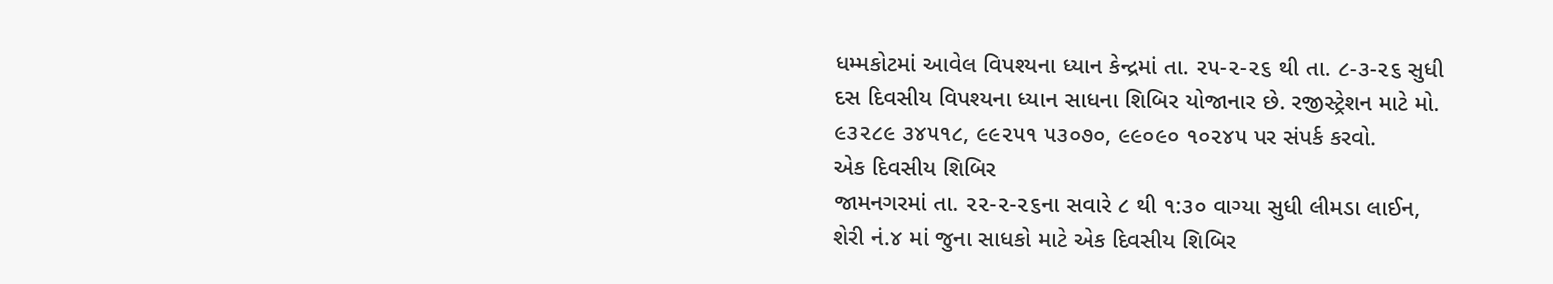ધમ્મકોટમાં આવેલ વિપશ્યના ધ્યાન કેન્દ્રમાં તા. ૨૫-૨-૨૬ થી તા. ૮-૩-૨૬ સુધી દસ દિવસીય વિપશ્યના ધ્યાન સાધના શિબિર યોજાનાર છે. રજીસ્ટ્રેશન માટે મો. ૯૩૨૮૯ ૩૪૫૧૮, ૯૯૨૫૧ ૫૩૦૭૦, ૯૯૦૯૦ ૧૦૨૪૫ પર સંપર્ક કરવો.
એક દિવસીય શિબિર
જામનગરમાં તા. ૨૨-૨-૨૬ના સવારે ૮ થી ૧:૩૦ વાગ્યા સુધી લીમડા લાઈન, શેરી નં.૪ માં જુના સાધકો માટે એક દિવસીય શિબિર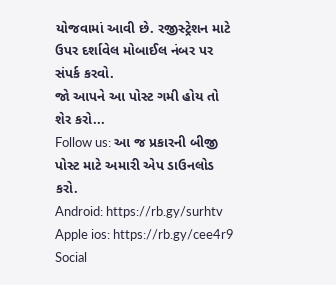યોજવામાં આવી છે. રજીસ્ટ્રેશન માટે ઉપર દર્શાવેલ મોબાઈલ નંબર પર સંપર્ક કરવો.
જો આપને આ પોસ્ટ ગમી હોય તો શેર કરો...
Follow us: આ જ પ્રકારની બીજી પોસ્ટ માટે અમારી એપ ડાઉનલોડ કરો.
Android: https://rb.gy/surhtv
Apple ios: https://rb.gy/cee4r9
Social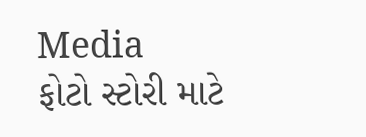Media
ફોટો સ્ટોરી માટે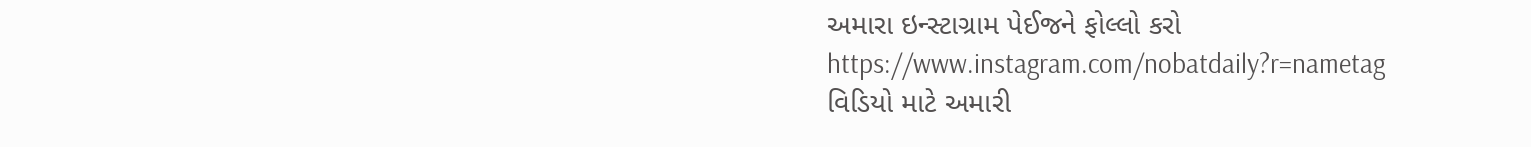અમારા ઇન્સ્ટાગ્રામ પેઈજને ફોલ્લો કરો
https://www.instagram.com/nobatdaily?r=nametag
વિડિયો માટે અમારી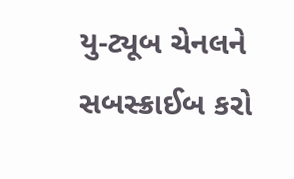યુ-ટ્યૂબ ચેનલને સબસ્ક્રાઈબ કરો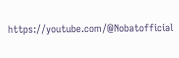https://youtube.com/@Nobatofficial